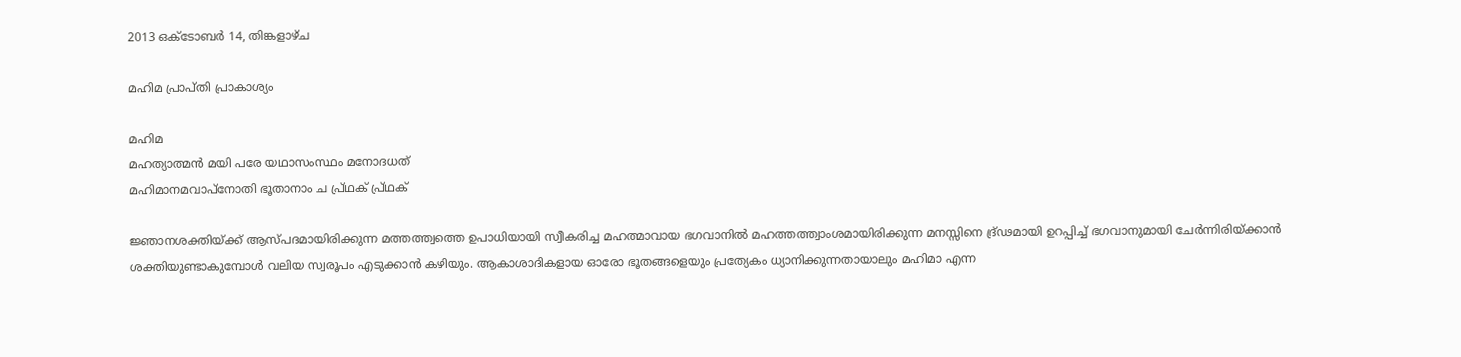2013 ഒക്‌ടോബർ 14, തിങ്കളാഴ്‌ച

മഹിമ പ്രാപ്തി പ്രാകാശ്യം

മഹിമ
മഹത്യാത്മന്‍ മയി പരേ യഥാസംസ്ഥം മനോദധത്‍
മഹിമാനമവാപ്നോതി ഭൂതാനാം ച പ്ര്‌ഥക്‍ പ്ര്‌ഥക്‍

ജ്ഞാനശക്തിയ്ക്ക്‍ ആസ്പദമായിരിക്കുന്ന മത്തത്ത്വത്തെ ഉപാധിയായി സ്വീകരിച്ച മഹത്മാവായ ഭഗവാനില്‍ മഹത്തത്ത്വാംശമായിരിക്കുന്ന മനസ്സിനെ ദ്ര്‌ഢമായി ഉറപ്പിച്ച്‍ ഭഗവാനുമായി ചേര്‍ന്നിരിയ്ക്കാന്‍ ശക്തിയുണ്ടാകുമ്പോള്‍ വലിയ സ്വരൂപം എടുക്കാന്‍ കഴിയും. ആകാശാദികളായ ഓരോ ഭൂതങ്ങളെയും പ്രത്യേകം ധ്യാനിക്കുന്നതായാലും മഹിമാ എന്ന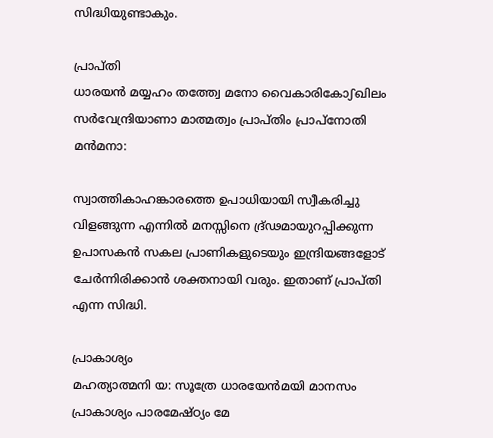സിദ്ധിയുണ്ടാകും.

പ്രാപ്തി
ധാരയന്‍ മയ്യഹം തത്ത്വേ മനോ വൈകാരികോഽഖിലം
സര്‍വേന്ദ്രിയാണാ മാത്മത്വം പ്രാപ്തിം പ്രാപ്നോതി മന്‍മനാ:

സ്വാത്തികാഹങ്കാരത്തെ ഉപാധിയായി സ്വീകരിച്ചു വിളങ്ങുന്ന എന്നില്‍ മനസ്സിനെ ദ്ര്‌ഢമായുറപ്പിക്കുന്ന ഉപാസകന്‍ സകല പ്രാണികളുടെയും ഇന്ദ്രിയങ്ങളോട്‍ ചേര്‍ന്നിരിക്കാന്‍ ശക്തനായി വരും. ഇതാണ്‌ പ്രാപ്തി എന്ന സിദ്ധി.

പ്രാകാശ്യം
മഹത്യാത്മനി യ: സൂത്രേ ധാരയേന്‍മയി മാനസം
പ്രാകാശ്യം പാരമേഷ്ഠ്യം മേ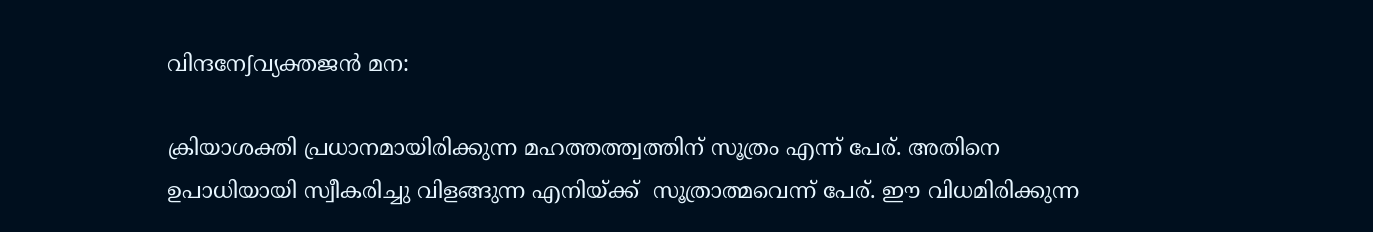വിന്ദനേഽവ്യക്തജന്‍ മന:

ക്രിയാശക്തി പ്രധാനമായിരിക്കുന്ന മഹത്തത്ത്വത്തിന്‌ സൂത്രം എന്ന്‍ പേര്‌. അതിനെ ഉപാധിയായി സ്വീകരിച്ചു വിളങ്ങുന്ന എനിയ്ക്ക്‍  സൂത്രാത്മവെന്ന്‍ പേര്‌. ഈ വിധമിരിക്കുന്ന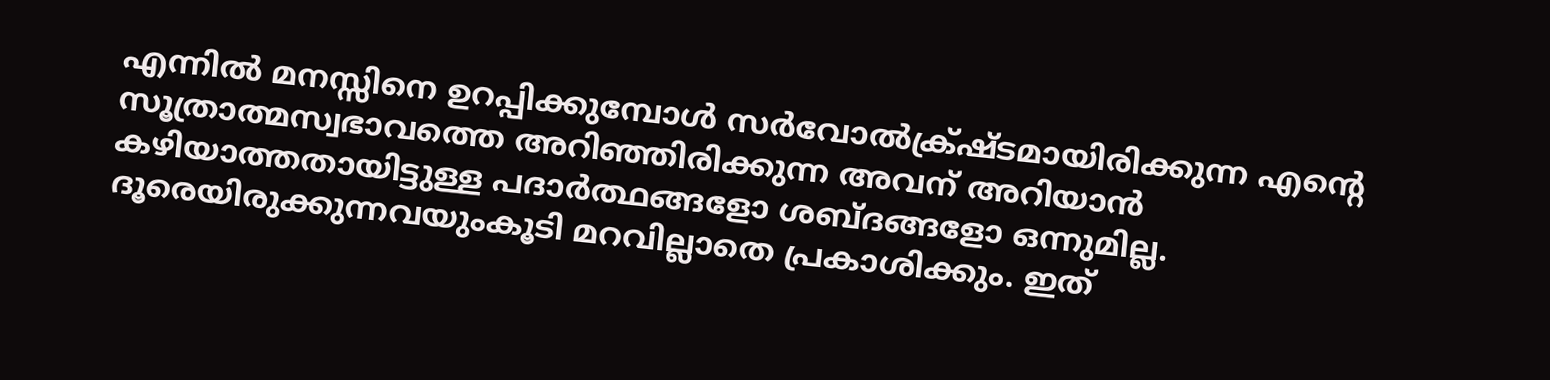എന്നില്‍ മനസ്സിനെ ഉറപ്പിക്കുമ്പോള്‍ സര്‍വോല്‍ക്ര്‌ഷ്ടമായിരിക്കുന്ന എന്റെ സൂത്രാത്മസ്വഭാവത്തെ അറിഞ്ഞിരിക്കുന്ന അവന്‌ അറിയാന്‍ കഴിയാത്തതായിട്ടുള്ള പദാര്‍ത്ഥങ്ങളോ ശബ്ദങ്ങളോ ഒന്നുമില്ല. ദൂരെയിരുക്കുന്നവയുംകൂടി മറവില്ലാതെ പ്രകാശിക്കും. ഇത്‍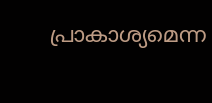പ്രാകാശ്യമെന്ന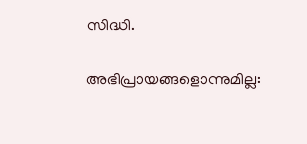സിദ്ധി.

അഭിപ്രായങ്ങളൊന്നുമില്ല: